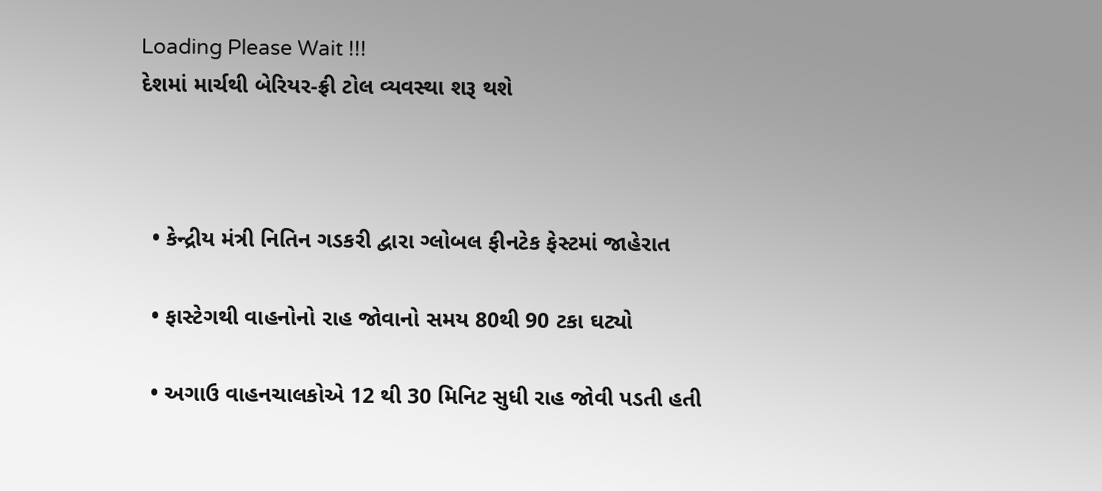Loading Please Wait !!!
દેશમાં માર્ચથી બેરિયર-ફ્રી ટોલ વ્યવસ્થા શરૂ થશે



  • કેન્દ્રીય મંત્રી નિતિન ગડકરી દ્વારા ગ્લોબલ ફીનટેક ફેસ્ટમાં જાહેરાત

  • ફાસ્ટેગથી વાહનોનો રાહ જોવાનો સમય 80થી 90 ટકા ઘટ્યો

  • અગાઉ વાહનચાલકોએ 12 થી 30 મિનિટ સુધી રાહ જોવી પડતી હતી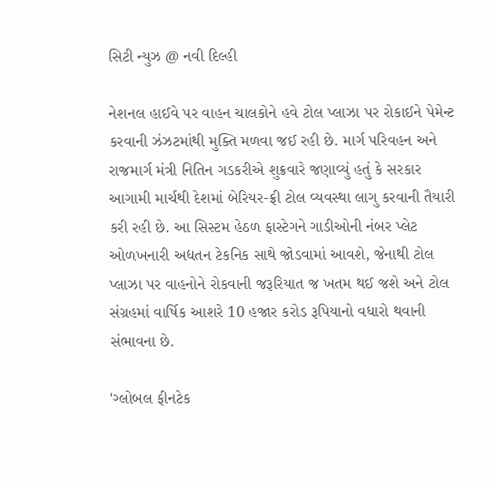સિટી ન્યુઝ @ નવી દિલ્હી

નેશનલ હાઈવે પર વાહન ચાલકોને હવે ટોલ પ્લાઝા પર રોકાઈને પેમેન્ટ કરવાની ઝંઝટમાંથી મુક્તિ મળવા જઈ રહી છે. માર્ગ પરિવહન અને રાજમાર્ગ મંત્રી નિતિન ગડકરીએ શુક્રવારે જણાવ્યું હતું કે સરકાર આગામી માર્ચથી દેશમાં બેરિયર-ફ્રી ટોલ વ્યવસ્થા લાગુ કરવાની તૈયારી કરી રહી છે. આ સિસ્ટમ હેઠળ ફાસ્ટેગને ગાડીઓની નંબર પ્લેટ ઓળખનારી અદ્યતન ટેકનિક સાથે જોડવામાં આવશે, જેનાથી ટોલ પ્લાઝા પર વાહનોને રોકવાની જરૂરિયાત જ ખતમ થઈ જશે અને ટોલ સંગ્રહમાં વાર્ષિક આશરે 10 હજાર કરોડ રૂપિયાનો વધારો થવાની સંભાવના છે.

'ગ્લોબલ ફીનટેક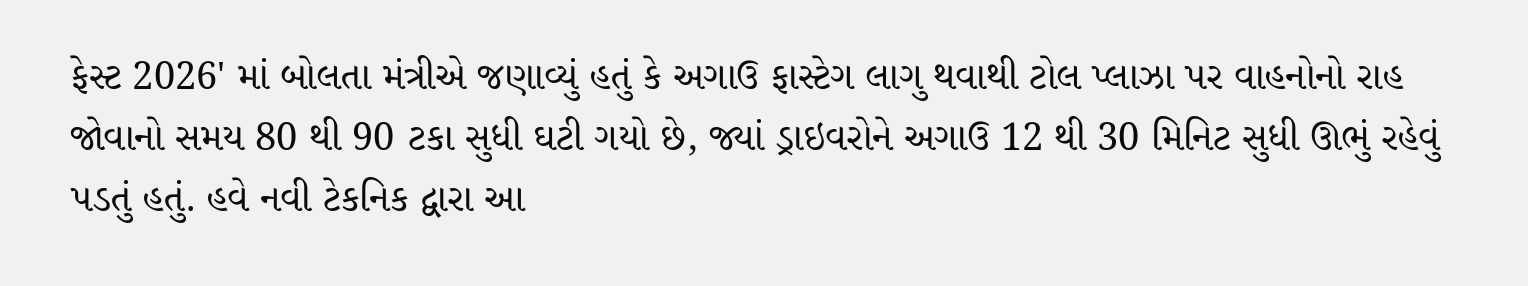ફેસ્ટ 2026' માં બોલતા મંત્રીએ જણાવ્યું હતું કે અગાઉ ફાસ્ટેગ લાગુ થવાથી ટોલ પ્લાઝા પર વાહનોનો રાહ જોવાનો સમય 80 થી 90 ટકા સુધી ઘટી ગયો છે, જ્યાં ડ્રાઇવરોને અગાઉ 12 થી 30 મિનિટ સુધી ઊભું રહેવું પડતું હતું. હવે નવી ટેકનિક દ્વારા આ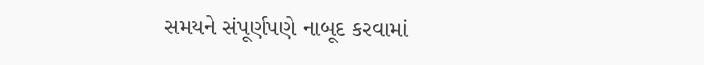સમયને સંપૂર્ણપણે નાબૂદ કરવામાં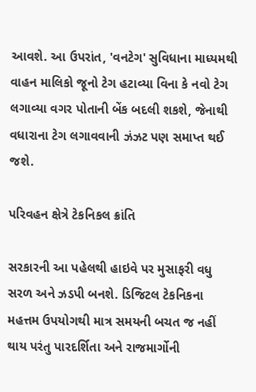આવશે. આ ઉપરાંત, 'વનટેગ' સુવિધાના માધ્યમથી વાહન માલિકો જૂનો ટેગ હટાવ્યા વિના કે નવો ટેગ લગાવ્યા વગર પોતાની બેંક બદલી શકશે, જેનાથી વધારાના ટેગ લગાવવાની ઝંઝટ પણ સમાપ્ત થઈ જશે.

પરિવહન ક્ષેત્રે ટેકનિકલ ક્રાંતિ

સરકારની આ પહેલથી હાઇવે પર મુસાફરી વધુ સરળ અને ઝડપી બનશે. ડિજિટલ ટેકનિકના મહત્તમ ઉપયોગથી માત્ર સમયની બચત જ નહીં થાય પરંતુ પારદર્શિતા અને રાજમાર્ગોની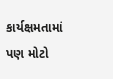કાર્યક્ષમતામાં પણ મોટો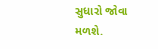સુધારો જોવા મળશે.